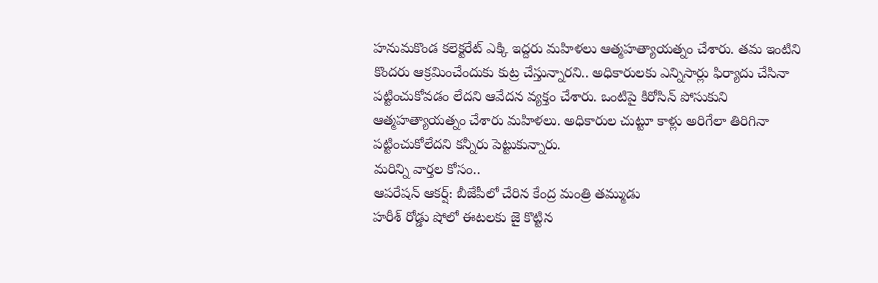హనుమకొండ కలెక్టరేట్ ఎక్కి ఇద్దరు మహిళలు ఆత్మహత్యాయత్నం చేశారు. తమ ఇంటిని కొందరు ఆక్రమించేందుకు కుట్ర చేస్తున్నారని.. అధికారులకు ఎన్నిసార్లు ఫిర్యాదు చేసినా పట్టించుకోవడం లేదని ఆవేదన వ్యక్తం చేశారు. ఒంటిపై కిరోసిన్ పోసుకుని ఆత్మహత్యాయత్నం చేశారు మహిళలు. అధికారుల చుట్టూ కాళ్లు అరిగేలా తిరిగినా పట్టించుకోలేదని కన్నీరు పెట్టుకున్నారు.
మరిన్ని వార్తల కోసం..
ఆపరేషన్ ఆకర్ష్: బీజేపీలో చేరిన కేంద్ర మంత్రి తమ్ముడు
హరీశ్ రోడ్డు షోలో ఈటలకు జై కొట్టిన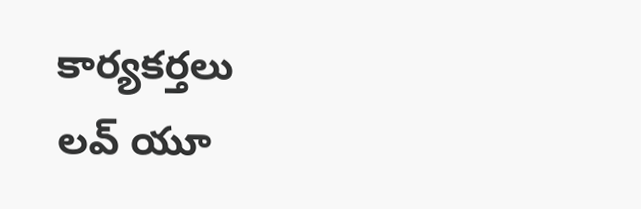కార్యకర్తలు
లవ్ యూ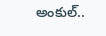అంకుల్..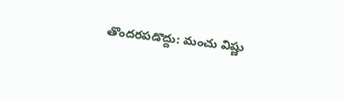తొందరపడొద్దు: మంచు విష్ణు